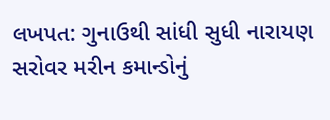લખપત: ગુનાઉથી સાંધી સુધી નારાયણ સરોવર મરીન કમાન્ડોનું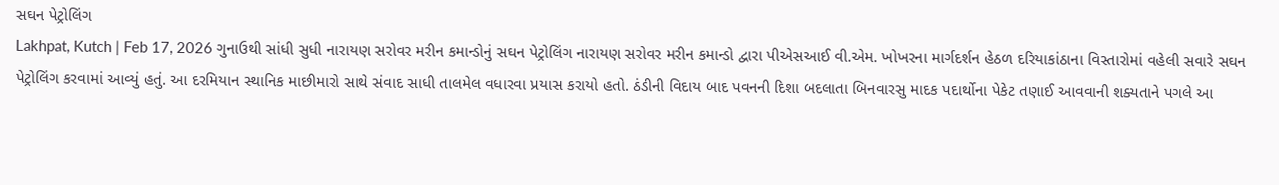સઘન પેટ્રોલિંગ
Lakhpat, Kutch | Feb 17, 2026 ગુનાઉથી સાંધી સુધી નારાયણ સરોવર મરીન કમાન્ડોનું સઘન પેટ્રોલિંગ નારાયણ સરોવર મરીન કમાન્ડો દ્વારા પીએસઆઈ વી.એમ. ખોખરના માર્ગદર્શન હેઠળ દરિયાકાંઠાના વિસ્તારોમાં વહેલી સવારે સઘન પેટ્રોલિંગ કરવામાં આવ્યું હતું. આ દરમિયાન સ્થાનિક માછીમારો સાથે સંવાદ સાધી તાલમેલ વધારવા પ્રયાસ કરાયો હતો. ઠંડીની વિદાય બાદ પવનની દિશા બદલાતા બિનવારસુ માદક પદાર્થોના પેકેટ તણાઈ આવવાની શક્યતાને પગલે આ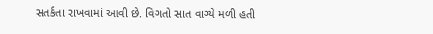સતર્કતા રાખવામાં આવી છે. વિગતો સાત વાગ્યે મળી હતી